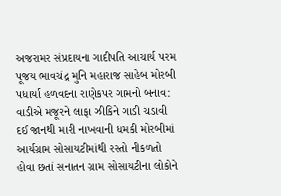અજરામર સંપ્રદાયના ગાદીપતિ આચાર્ય પરમ પૂજય ભાવચંદ્ર મુનિ મહારાજ સાહેબ મોરબી પધાર્યા હળવદના રાણેકપર ગામનો બનાવ: વાડીએ મજૂરને લાફા ઝીકિને ગાડી ચડાવી દઈ જાનથી મારી નાખવાની ધમકી મોરબીમાં આર્યગ્રામ સોસાયટીમાંથી રસ્તો નીકળતો હોવા છતાં સનાતન ગ્રામ સોસાયટીના લોકોને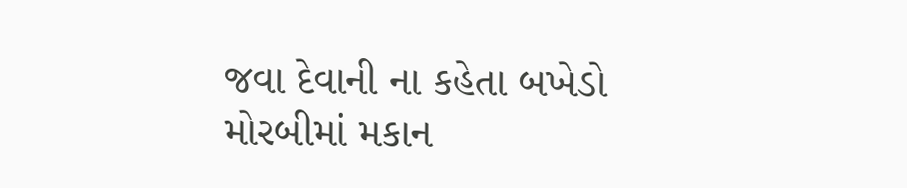જવા દેવાની ના કહેતા બખેડો મોરબીમાં મકાન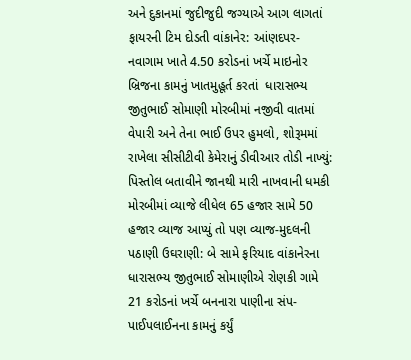અને દુકાનમાં જુદીજુદી જગ્યાએ આગ લાગતાં ફાયરની ટિમ દોડતી વાંકાનેર: આંણદપર-નવાગામ ખાતે 4.50 કરોડનાં ખર્ચે માઇનોર બ્રિજના કામનું ખાતમુહૂર્ત કરતાં  ધારાસભ્ય જીતુભાઈ સોમાણી મોરબીમાં નજીવી વાતમાં વેપારી અને તેના ભાઈ ઉપર હુમલો, શોરૂમમાં રાખેલા સીસીટીવી કેમેરાનું ડીવીઆર તોડી નાખ્યું: પિસ્તોલ બતાવીને જાનથી મારી નાખવાની ધમકી મોરબીમાં વ્યાજે લીધેલ 65 હજાર સામે 50 હજાર વ્યાજ આપ્યું તો પણ વ્યાજ-મુદલની પઠાણી ઉઘરાણી: બે સામે ફરિયાદ વાંકાનેરના ધારાસભ્ય જીતુભાઈ સોમાણીએ રોણકી ગામે 21 કરોડનાં ખર્ચે બનનારા પાણીના સંપ- પાઈપલાઈનના કામનું કર્યું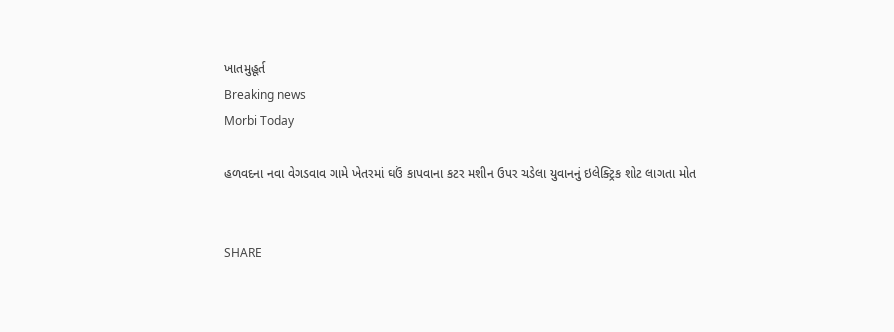ખાતમુહૂર્ત
Breaking news
Morbi Today

હળવદના નવા વેગડવાવ ગામે ખેતરમાં ઘઉં કાપવાના કટર મશીન ઉપર ચડેલા યુવાનનું ઇલેક્ટ્રિક શોટ લાગતા મોત


SHARE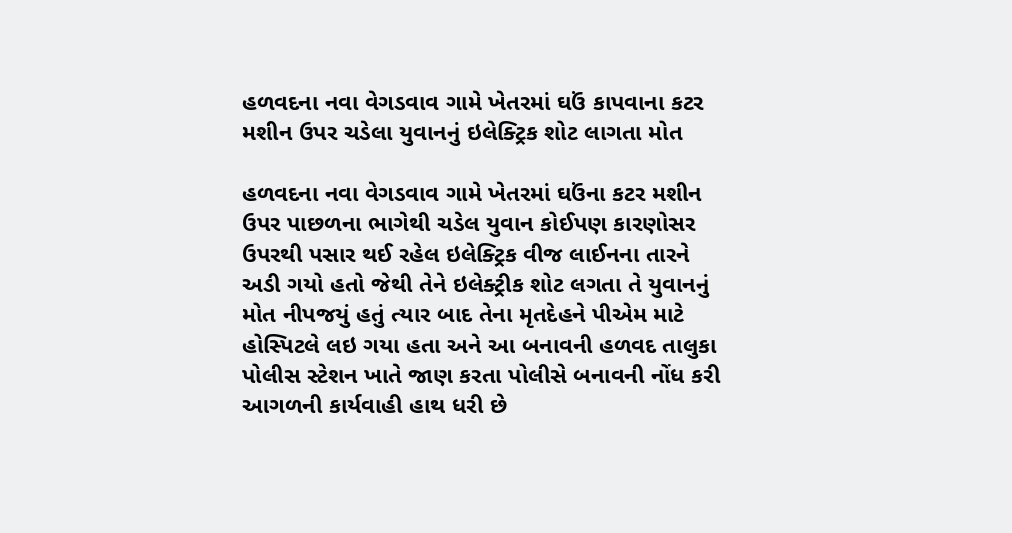હળવદના નવા વેગડવાવ ગામે ખેતરમાં ઘઉં કાપવાના કટર મશીન ઉપર ચડેલા યુવાનનું ઇલેક્ટ્રિક શોટ લાગતા મોત

હળવદના નવા વેગડવાવ ગામે ખેતરમાં ઘઉંના કટર મશીન ઉપર પાછળના ભાગેથી ચડેલ યુવાન કોઈપણ કારણોસર ઉપરથી પસાર થઈ રહેલ ઇલેક્ટ્રિક વીજ લાઈનના તારને અડી ગયો હતો જેથી તેને ઇલેક્ટ્રીક શોટ લગતા તે યુવાનનું મોત નીપજયું હતું ત્યાર બાદ તેના મૃતદેહને પીએમ માટે હોસ્પિટલે લઇ ગયા હતા અને આ બનાવની હળવદ તાલુકા પોલીસ સ્ટેશન ખાતે જાણ કરતા પોલીસે બનાવની નોંધ કરી આગળની કાર્યવાહી હાથ ધરી છે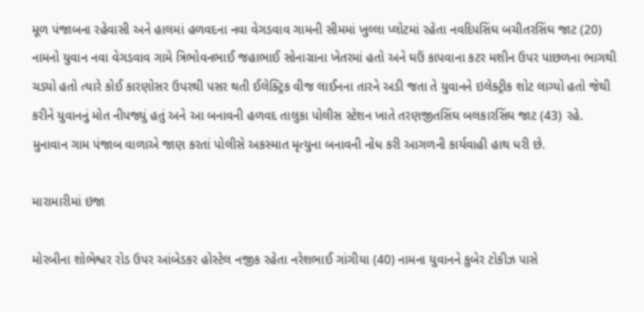મૂળ પંજાબના રહેવાસી અને હાલમાં હળવદના નવા વેગડવાવ ગામની સીમમાં ખુલ્લા પ્લોટમાં રહેતા નવદિપસિંઘ બચીતરસિંઘ જાટ (20) નામનો યુવાન નવા વેગડવાવ ગામે ત્રિભોવનભાઈ જહાભાઈ સોનાગ્રાના ખેતરમાં હતો અને ઘઉં કાપવાના કટર મશીન ઉપર પાછળના ભાગથી ચડ્યો હતો ત્યારે કોઈ કારણોસર ઉપરથી પસર થતી ઈલેક્ટ્રિક વીજ લાઈનના તારને અડી જતા તે યુવાનને ઇલેક્ટ્રીક શોટ લાગ્યો હતો જેથી કરીને યુવાનનું મોત નીપજ્યું હતું અને આ બનાવની હળવદ તાલુકા પોલીસ સ્ટેશન ખાતે તરણજીતસિંઘ બલકારસિંઘ જાટ (43) રહે. મુનાવાન ગામ પંજાબ વાળાએ જાણ કરતાં પોલીસે અકસ્માત મૃત્યુના બનાવની નોંધ કરી આગળની કાર્યવાહી હાથ ધરી છે.

મારામારીમાં ઇજા

મોરબીના શોભેશ્વર રોડ ઉપર આંબેડકર હોસ્ટેલ નજીક રહેતા નરેશભાઈ ગાંગીયા (40) નામના યુવાનને કુબેર ટોકીઝ પાસે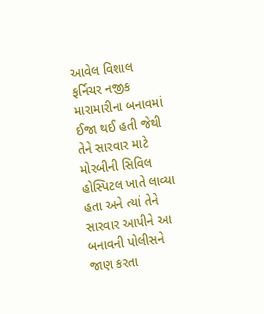આવેલ વિશાલ ફર્નિચર નજીક મારામારીના બનાવમાં ઈજા થઈ હતી જેથી તેને સારવાર માટે મોરબીની સિવિલ હોસ્પિટલ ખાતે લાવ્યા હતા અને ત્યાં તેને સારવાર આપીને આ બનાવની પોલીસને જાણ કરતા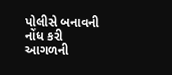પોલીસે બનાવની નોંધ કરી આગળની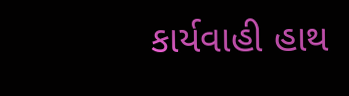કાર્યવાહી હાથ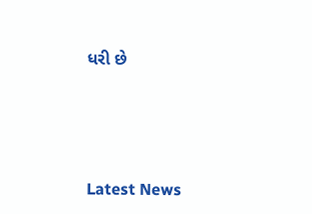ધરી છે




Latest News